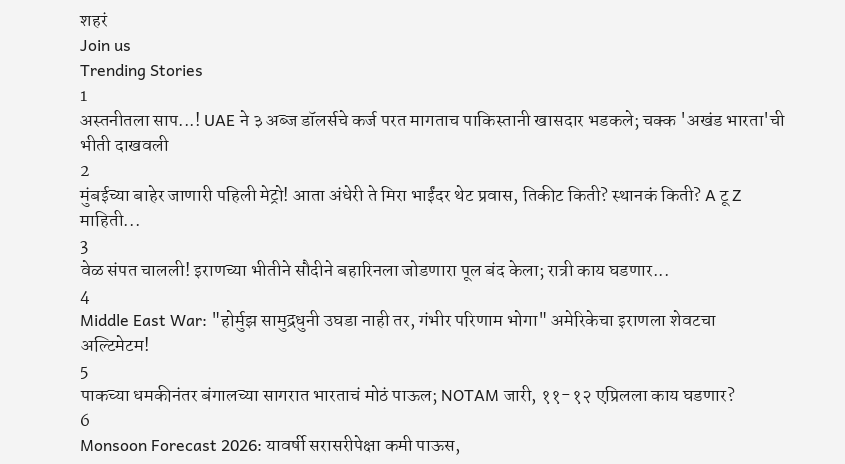शहरं
Join us
Trending Stories
1
अस्तनीतला साप...! UAE ने ३ अब्ज डॉलर्सचे कर्ज परत मागताच पाकिस्तानी खासदार भडकले; चक्क 'अखंड भारता'ची भीती दाखवली
2
मुंबईच्या बाहेर जाणारी पहिली मेट्रो! आता अंधेरी ते मिरा भाईंदर थेट प्रवास, तिकीट किती? स्थानकं किती? A टू Z माहिती...
3
वेळ संपत चालली! इराणच्या भीतीने सौदीने बहारिनला जोडणारा पूल बंद केला; रात्री काय घडणार...
4
Middle East War: "होर्मुझ सामुद्रधुनी उघडा नाही तर, गंभीर परिणाम भोगा" अमेरिकेचा इराणला शेवटचा अल्टिमेटम!
5
पाकच्या धमकीनंतर बंगालच्या सागरात भारताचं मोठं पाऊल; NOTAM जारी, ११-१२ एप्रिलला काय घडणार?
6
Monsoon Forecast 2026: यावर्षी सरासरीपेक्षा कमी पाऊस,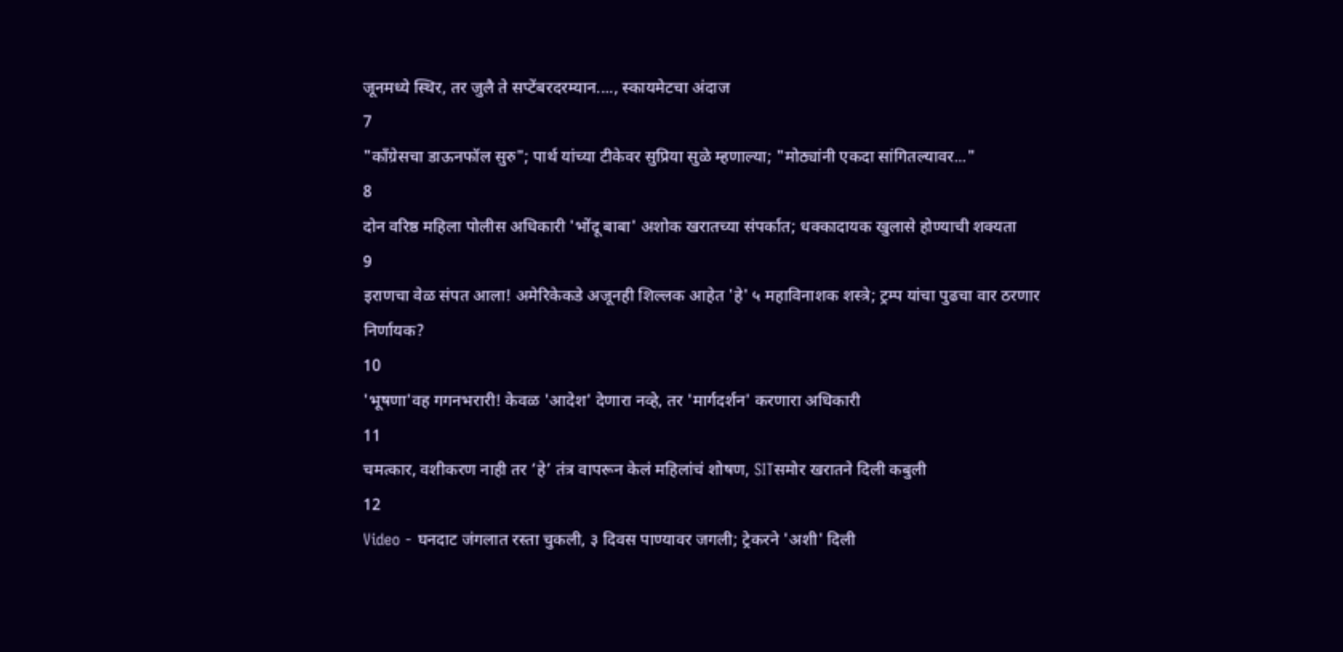जूनमध्ये स्थिर, तर जुलै ते सप्टेंबरदरम्यान...., स्कायमेटचा अंदाज
7
"काँग्रेसचा डाऊनफॉल सुरु"; पार्थ यांच्या टीकेवर सुप्रिया सुळे म्हणाल्या; "मोठ्यांनी एकदा सांगितल्यावर..."
8
दोन वरिष्ठ महिला पोलीस अधिकारी 'भोंदू बाबा' अशोक खरातच्या संपर्कात; धक्कादायक खुलासे होण्याची शक्यता
9
इराणचा वेळ संपत आला! अमेरिकेकडे अजूनही शिल्लक आहेत 'हे' ५ महाविनाशक शस्त्रे; ट्रम्प यांचा पुढचा वार ठरणार निर्णायक?
10
'भूषणा'वह गगनभरारी! केवळ 'आदेश' देणारा नव्हे, तर 'मार्गदर्शन' करणारा अधिकारी
11
चमत्कार, वशीकरण नाही तर ‘हे’ तंत्र वापरून केलं महिलांचं शोषण, SITसमोर खरातने दिली कबुली
12
Video - घनदाट जंगलात रस्ता चुकली, ३ दिवस पाण्यावर जगली; ट्रेकरने 'अशी' दिली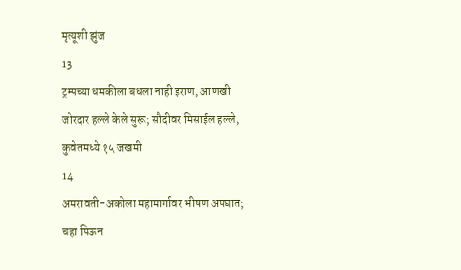मृत्यूशी झुंज
13
ट्रम्पच्या धमकीला बधला नाही इराण, आणखी जोरदार हल्ले केले सुरू; सौदीवर मिसाईल हल्ले, कुवेतमध्ये १५ जखमी
14
अमरावती-अकोला महामार्गावर भीषण अपघात; चहा पिऊन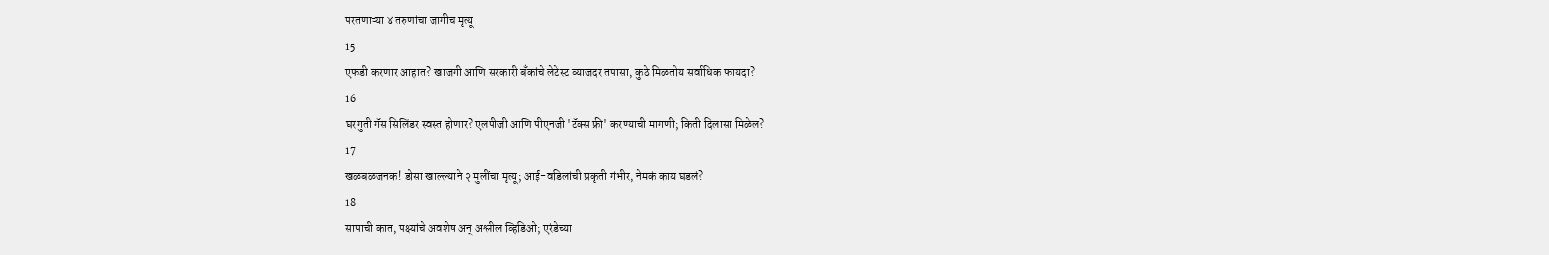परतणाऱ्या ४ तरुणांचा जागीच मृत्यू
15
एफडी करणार आहात? खाजगी आणि सरकारी बँकांचे लेटेस्ट व्याजदर तपासा, कुठे मिळतोय सर्वाधिक फायदा?
16
घरगुती गॅस सिलिंडर स्वस्त होणार? एलपीजी आणि पीएनजी 'टॅक्स फ्री' करण्याची मागणी; किती दिलासा मिळेल?
17
खळबळजनक! डोसा खाल्ल्याने २ मुलींचा मृत्यू; आई-वडिलांची प्रकृती गंभीर, नेमकं काय घडलं?
18
सापाची कात, पक्ष्यांचे अवशेष अन् अश्लील व्हिडिओ; एरंडेच्या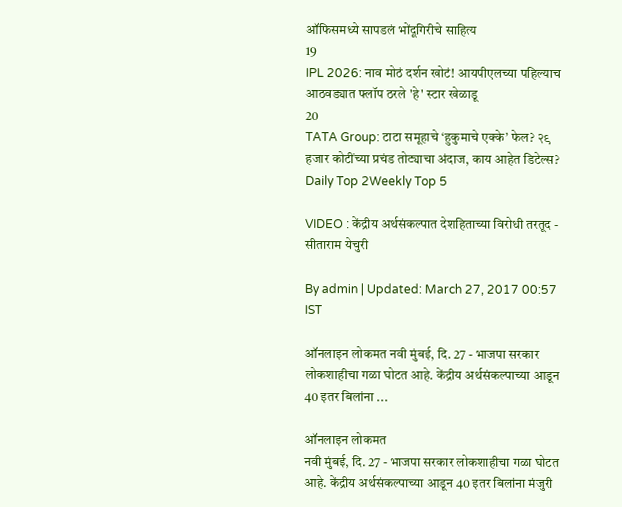ऑफिसमध्ये सापडलं भोंदूगिरीचे साहित्य
19
IPL 2026: नाव मोठं दर्शन खोटं! आयपीएलच्या पहिल्याच आठवड्यात फ्लॉप ठरले 'हे' स्टार खेळाडू
20
TATA Group: टाटा समूहाचे ‘हुकुमाचे एक्के’ फेल? २९ हजार कोटींच्या प्रचंड तोट्याचा अंदाज, काय आहेत डिटेल्स?
Daily Top 2Weekly Top 5

VIDEO : केंद्रीय अर्थसंकल्पात देशहिताच्या विरोधी तरतूद - सीताराम येचुरी

By admin | Updated: March 27, 2017 00:57 IST

ऑनलाइन लोकमत नवी मुंबई, दि. 27 - भाजपा सरकार लोकशाहीचा गळा घोटत आहे. केंद्रीय अर्थसंकल्पाच्या आडून 40 इतर बिलांना ...

ऑनलाइन लोकमत
नवी मुंबई, दि. 27 - भाजपा सरकार लोकशाहीचा गळा घोटत आहे. केंद्रीय अर्थसंकल्पाच्या आडून 40 इतर बिलांना मंजुरी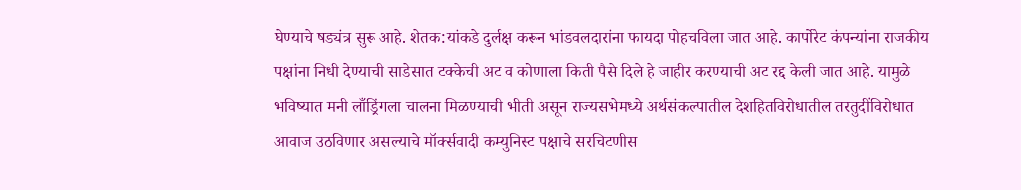घेण्याचे षड्यंत्र सुरू आहे. शेतक:यांकडे दुर्लक्ष करून भांडवलदारांना फायदा पोहचविला जात आहे. कार्पोरेट कंपन्यांना राजकीय पक्षांना निधी देण्याची साडेसात टक्केची अट व कोणाला किती पैसे दिले हे जाहीर करण्याची अट रद्द केली जात आहे. यामुळे भविष्यात मनी लाँड्रिंगला चालना मिळण्याची भीती असून राज्यसभेमध्ये अर्थसंकल्पातील देशहितविरोधातील तरतुदींविरोधात आवाज उठविणार असल्याचे मॉर्क्‍सवादी कम्युनिस्ट पक्षाचे सरचिटणीस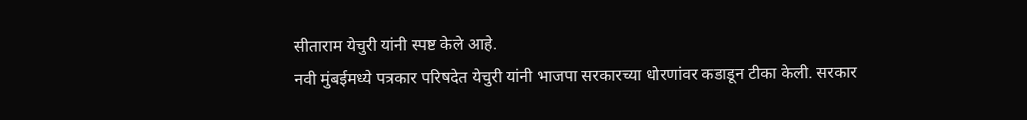सीताराम येचुरी यांनी स्पष्ट केले आहे.
नवी मुंबईमध्ये पत्रकार परिषदेत येचुरी यांनी भाजपा सरकारच्या धोरणांवर कडाडून टीका केली. सरकार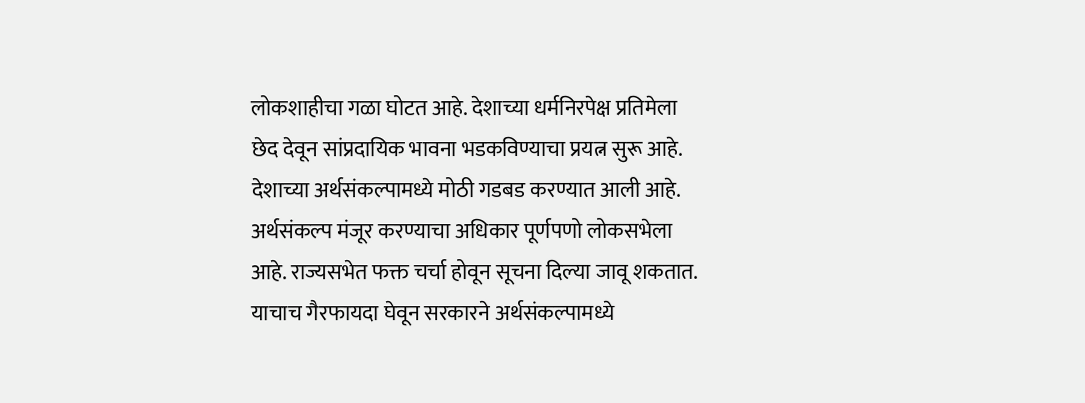लोकशाहीचा गळा घोटत आहे. देशाच्या धर्मनिरपेक्ष प्रतिमेला छेद देवून सांप्रदायिक भावना भडकविण्याचा प्रयत्न सुरू आहे. देशाच्या अर्थसंकल्पामध्ये मोठी गडबड करण्यात आली आहे. अर्थसंकल्प मंजूर करण्याचा अधिकार पूर्णपणो लोकसभेला आहे. राज्यसभेत फक्त चर्चा होवून सूचना दिल्या जावू शकतात. याचाच गैरफायदा घेवून सरकारने अर्थसंकल्पामध्ये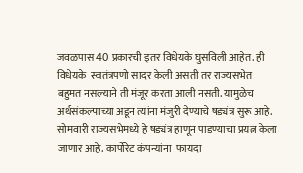जवळपास 40 प्रकारची इतर विधेयके घुसविली आहेत. ही विधेयके  स्वतंत्रपणो सादर केली असती तर राज्यसभेत बहुमत नसल्याने ती मंजूर करता आली नसती. यामुळेच अर्थसंकल्पाच्या अडून त्यांना मंजुरी देण्याचे षड्यंत्र सुरू आहे. सोमवारी राज्यसभेमध्ये हे षड्यंत्र हाणून पाडण्याचा प्रयत्न केला जाणार आहे. कार्पोरेट कंपन्यांना  फायदा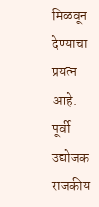मिळवून देण्याचा प्रयत्न आहे. पूर्वी उद्योजक राजकीय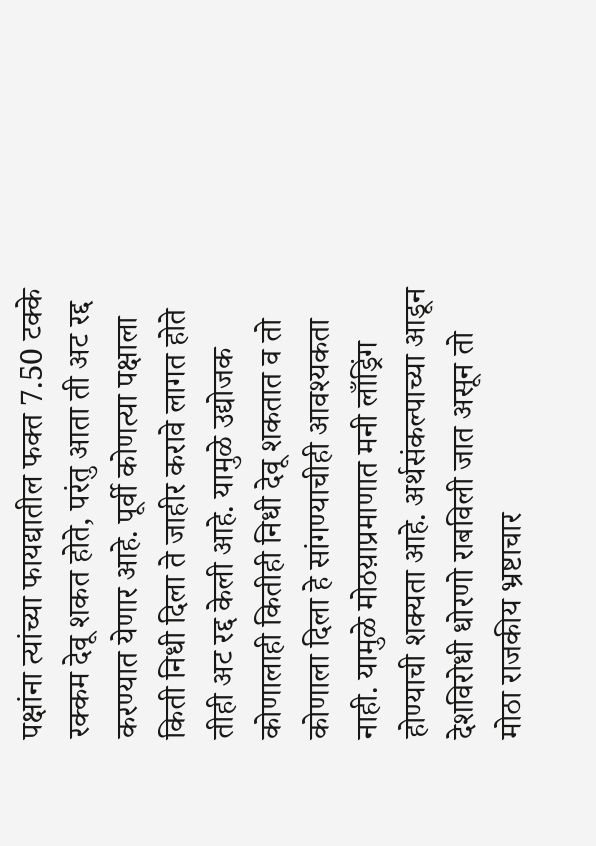पक्षांना त्यांच्या फायद्यातील फक्त 7.50 टक्के रक्कम देवू शकत होते, परंतु आता ती अट रद्द करण्यात येणार आहे. पूर्वी कोणत्या पक्षाला किती निधी दिला ते जाहीर करावे लागत होते तीही अट रद्द केली आहे. यामुळे उद्योजक कोणालाही कितीही निधी देवू शकतात व तो कोणाला दिला हे सांगण्याचीही आवश्यकता नाही. यामुळे मोठय़ाप्रमाणात मनी लाँड्रिंग होण्याची शक्यता आहे. अर्थसंकल्पाच्या आडून देशविरोधी धोरणो राबविली जात असून तो मोठा राजकीय भ्रष्टाचार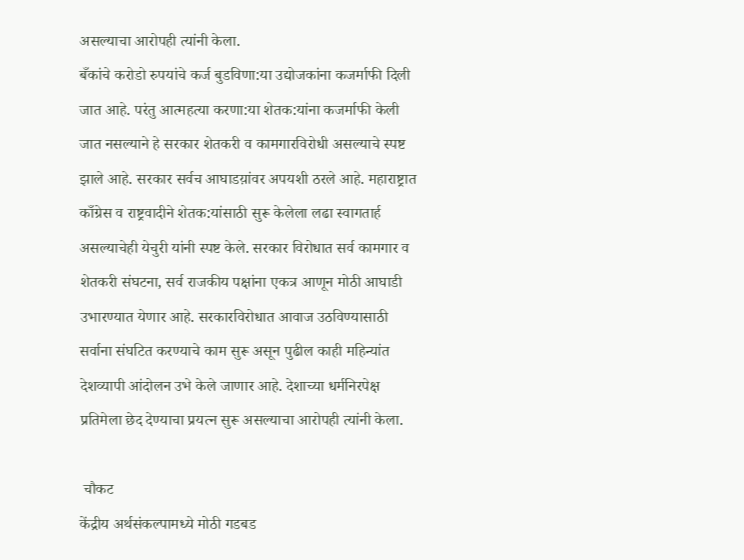असल्याचा आरोपही त्यांनी केला.
बँकांचे करोडो रुपयांचे कर्ज बुडविणा:या उद्योजकांना कजर्माफी दिली जात आहे. परंतु आत्महत्या करणा:या शेतक:यांना कजर्माफी केली जात नसल्याने हे सरकार शेतकरी व कामगारविरोधी असल्याचे स्पष्ट झाले आहे. सरकार सर्वच आघाडय़ांवर अपयशी ठरले आहे. महाराष्ट्रात काँग्रेस व राष्ट्रवादीने शेतक:यांसाठी सुरू केलेला लढा स्वागतार्ह असल्याचेही येचुरी यांनी स्पष्ट केले. सरकार विरोधात सर्व कामगार व शेतकरी संघटना, सर्व राजकीय पक्षांना एकत्र आणून मोठी आघाडी उभारण्यात येणार आहे. सरकारविरोधात आवाज उठविण्यासाठी सर्वाना संघटित करण्याचे काम सुरू असून पुढील काही महिन्यांत देशव्यापी आंदोलन उभे केले जाणार आहे. देशाच्या धर्मनिरपेक्ष प्रतिमेला छेद देण्याचा प्रयत्न सुरू असल्याचा आरोपही त्यांनी केला.

 चौकट
केंद्रीय अर्थसंकल्पामध्ये मोठी गडबड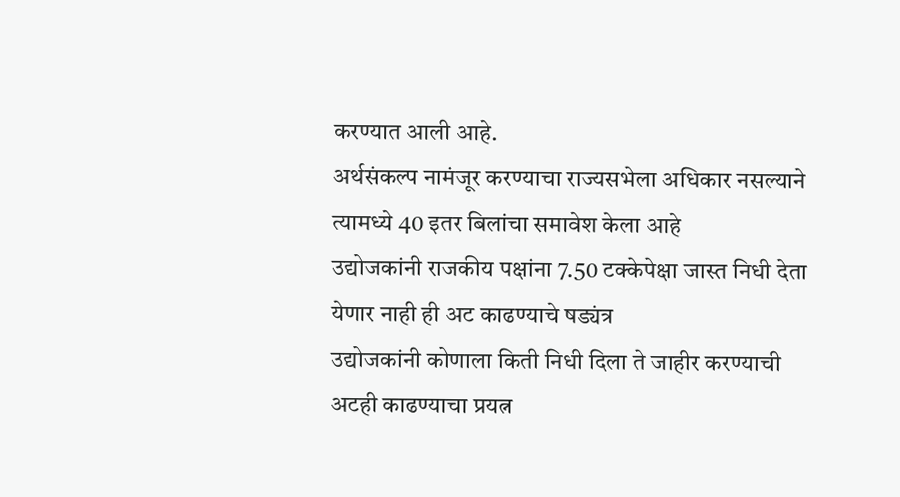करण्यात आली आहे.
अर्थसंकल्प नामंजूर करण्याचा राज्यसभेला अधिकार नसल्याने त्यामध्ये 40 इतर बिलांचा समावेश केला आहे
उद्योजकांनी राजकीय पक्षांना 7.50 टक्केपेक्षा जास्त निधी देता येणार नाही ही अट काढण्याचे षड्यंत्र
उद्योजकांनी कोणाला किती निधी दिला ते जाहीर करण्याची अटही काढण्याचा प्रयत्न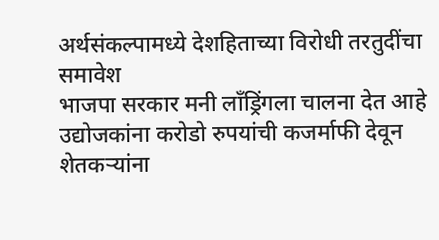अर्थसंकल्पामध्ये देशहिताच्या विरोधी तरतुदींचा समावेश
भाजपा सरकार मनी लाँड्रिंगला चालना देत आहे
उद्योजकांना करोडो रुपयांची कजर्माफी देवून शेतकऱ्यांना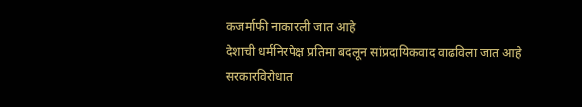कजर्माफी नाकारली जात आहे
देशाची धर्मनिरपेक्ष प्रतिमा बदलून सांप्रदायिकवाद वाढविला जात आहे
सरकारविरोधात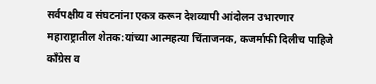सर्वपक्षीय व संघटनांना एकत्र करून देशव्यापी आंदोलन उभारणार
महाराष्ट्रातील शेतक:यांच्या आत्महत्या चिंताजनक, कजर्माफी दिलीच पाहिजे
काँग्रेस व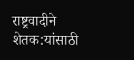राष्ट्रवादीने शेतक:यांसाठी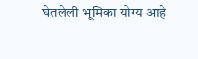घेतलेली भूमिका योग्य आहे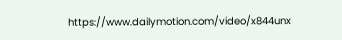https://www.dailymotion.com/video/x844unx